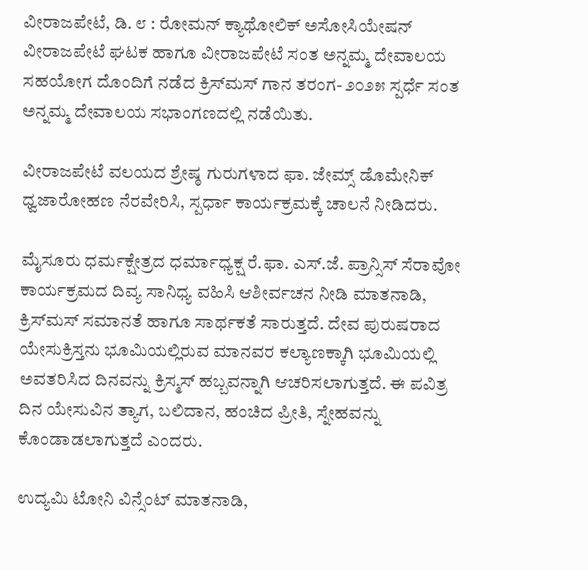ವೀರಾಜಪೇಟೆ, ಡಿ. ೮ : ರೋಮನ್ ಕ್ಯಾಥೋಲಿಕ್ ಅಸೋಸಿಯೇಷನ್ ವೀರಾಜಪೇಟೆ ಘಟಕ ಹಾಗೂ ವೀರಾಜಪೇಟೆ ಸಂತ ಅನ್ನಮ್ಮ ದೇವಾಲಯ ಸಹಯೋಗ ದೊಂದಿಗೆ ನಡೆದ ಕ್ರಿಸ್‌ಮಸ್ ಗಾನ ತರಂಗ- ೨೦೨೫ ಸ್ಪರ್ಧೆ ಸಂತ ಅನ್ನಮ್ಮ ದೇವಾಲಯ ಸಭಾಂಗಣದಲ್ಲಿ ನಡೆಯಿತು.

ವೀರಾಜಪೇಟೆ ವಲಯದ ಶ್ರೇಷ್ಠ ಗುರುಗಳಾದ ಫಾ. ಜೇಮ್ಸ್ ಡೊಮೇನಿಕ್ ಧ್ವಜಾರೋಹಣ ನೆರವೇರಿಸಿ, ಸ್ಪರ್ಧಾ ಕಾರ್ಯಕ್ರಮಕ್ಕೆ ಚಾಲನೆ ನೀಡಿದರು.

ಮೈಸೂರು ಧರ್ಮಕ್ಷೇತ್ರದ ಧರ್ಮಾಧ್ಯಕ್ಷ ರೆ.ಫಾ. ಎಸ್.ಜೆ. ಪ್ರಾನ್ಸಿಸ್ ಸೆರಾವೋ ಕಾರ್ಯಕ್ರಮದ ದಿವ್ಯ ಸಾನಿಧ್ಯ ವಹಿಸಿ ಆಶೀರ್ವಚನ ನೀಡಿ ಮಾತನಾಡಿ, ಕ್ರಿಸ್‌ಮಸ್ ಸಮಾನತೆ ಹಾಗೂ ಸಾರ್ಥಕತೆ ಸಾರುತ್ತದೆ. ದೇವ ಪುರುಷರಾದ ಯೇಸುಕ್ರಿಸ್ತನು ಭೂಮಿಯಲ್ಲಿರುವ ಮಾನವರ ಕಲ್ಯಾಣಕ್ಕಾಗಿ ಭೂಮಿಯಲ್ಲಿ ಅವತರಿಸಿದ ದಿನವನ್ನು ಕ್ರಿಸ್ಮಸ್ ಹಬ್ಬವನ್ನಾಗಿ ಆಚರಿಸಲಾಗುತ್ತದೆ. ಈ ಪವಿತ್ರ ದಿನ ಯೇಸುವಿನ ತ್ಯಾಗ, ಬಲಿದಾನ, ಹಂಚಿದ ಪ್ರೀತಿ, ಸ್ನೇಹವನ್ನು ಕೊಂಡಾಡಲಾಗುತ್ತದೆ ಎಂದರು.

ಉದ್ಯಮಿ ಟೋನಿ ವಿನ್ಸೆಂಟ್ ಮಾತನಾಡಿ,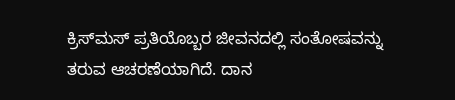ಕ್ರಿಸ್‌ಮಸ್ ಪ್ರತಿಯೊಬ್ಬರ ಜೀವನದಲ್ಲಿ ಸಂತೋಷವನ್ನು ತರುವ ಆಚರಣೆಯಾಗಿದೆ. ದಾನ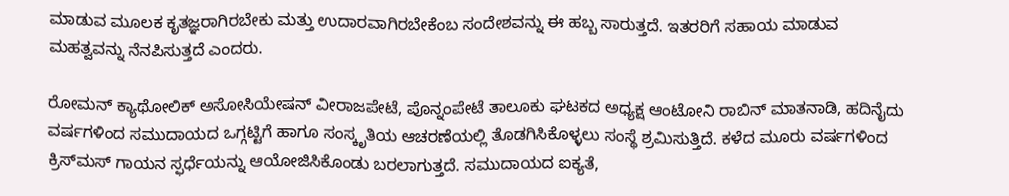ಮಾಡುವ ಮೂಲಕ ಕೃತಜ್ಞರಾಗಿರಬೇಕು ಮತ್ತು ಉದಾರವಾಗಿರಬೇಕೆಂಬ ಸಂದೇಶವನ್ನು ಈ ಹಬ್ಬ ಸಾರುತ್ತದೆ. ಇತರರಿಗೆ ಸಹಾಯ ಮಾಡುವ ಮಹತ್ವವನ್ನು ನೆನಪಿಸುತ್ತದೆ ಎಂದರು.

ರೋಮನ್ ಕ್ಯಾಥೋಲಿಕ್ ಅಸೋಸಿಯೇಷನ್ ವೀರಾಜಪೇಟೆ, ಪೊನ್ನಂಪೇಟೆ ತಾಲೂಕು ಘಟಕದ ಅಧ್ಯಕ್ಷ ಆಂಟೋನಿ ರಾಬಿನ್ ಮಾತನಾಡಿ, ಹದಿನೈದು ವರ್ಷಗಳಿಂದ ಸಮುದಾಯದ ಒಗ್ಗಟ್ಟಿಗೆ ಹಾಗೂ ಸಂಸ್ಕೃತಿಯ ಆಚರಣೆಯಲ್ಲಿ ತೊಡಗಿಸಿಕೊಳ್ಳಲು ಸಂಸ್ಥೆ ಶ್ರಮಿಸುತ್ತಿದೆ. ಕಳೆದ ಮೂರು ವರ್ಷಗಳಿಂದ ಕ್ರಿಸ್‌ಮಸ್ ಗಾಯನ ಸ್ಫರ್ಧೆಯನ್ನು ಆಯೋಜಿಸಿಕೊಂಡು ಬರಲಾಗುತ್ತದೆ. ಸಮುದಾಯದ ಐಕ್ಯತೆ,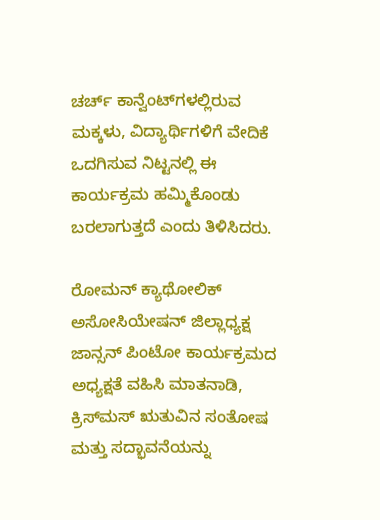ಚರ್ಚ್ ಕಾನ್ವೆಂಟ್‌ಗಳಲ್ಲಿರುವ ಮಕ್ಕಳು, ವಿದ್ಯಾರ್ಥಿಗಳಿಗೆ ವೇದಿಕೆ ಒದಗಿಸುವ ನಿಟ್ಟನಲ್ಲಿ ಈ ಕಾರ್ಯಕ್ರಮ ಹಮ್ಮಿಕೊಂಡು ಬರಲಾಗುತ್ತದೆ ಎಂದು ತಿಳಿಸಿದರು.

ರೋಮನ್ ಕ್ಯಾಥೋಲಿಕ್ ಅಸೋಸಿಯೇಷನ್ ಜಿಲ್ಲಾಧ್ಯಕ್ಷ ಜಾನ್ಸನ್ ಪಿಂಟೋ ಕಾರ್ಯಕ್ರಮದ ಅಧ್ಯಕ್ಷತೆ ವಹಿಸಿ ಮಾತನಾಡಿ, ಕ್ರಿಸ್‌ಮಸ್ ಋತುವಿನ ಸಂತೋಷ ಮತ್ತು ಸದ್ಭಾವನೆಯನ್ನು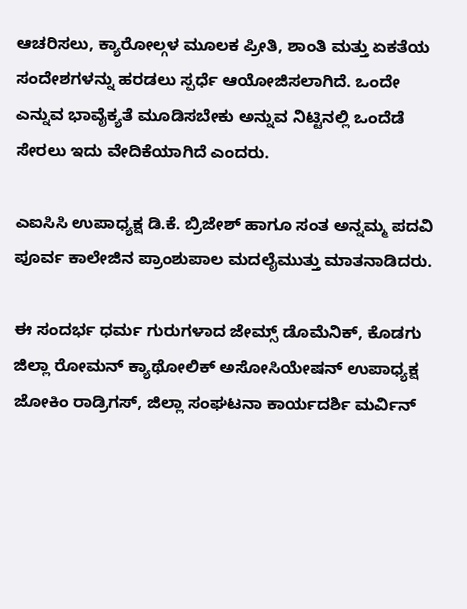ಆಚರಿಸಲು, ಕ್ಯಾರೋಲ್ಗಳ ಮೂಲಕ ಪ್ರೀತಿ, ಶಾಂತಿ ಮತ್ತು ಏಕತೆಯ ಸಂದೇಶಗಳನ್ನು ಹರಡಲು ಸ್ಪರ್ಧೆ ಆಯೋಜಿಸಲಾಗಿದೆ. ಒಂದೇ ಎನ್ನುವ ಭಾವೈಕ್ಯತೆ ಮೂಡಿಸಬೇಕು ಅನ್ನುವ ನಿಟ್ಟಿನಲ್ಲಿ ಒಂದೆಡೆ ಸೇರಲು ಇದು ವೇದಿಕೆಯಾಗಿದೆ ಎಂದರು.

ಎಐಸಿಸಿ ಉಪಾಧ್ಯಕ್ಷ ಡಿ.ಕೆ. ಬ್ರಿಜೇಶ್ ಹಾಗೂ ಸಂತ ಅನ್ನಮ್ಮ ಪದವಿ ಪೂರ್ವ ಕಾಲೇಜಿನ ಪ್ರಾಂಶುಪಾಲ ಮದಲೈಮುತ್ತು ಮಾತನಾಡಿದರು.

ಈ ಸಂದರ್ಭ ಧರ್ಮ ಗುರುಗಳಾದ ಜೇಮ್ಸ್ ಡೊಮೆನಿಕ್, ಕೊಡಗು ಜಿಲ್ಲಾ ರೋಮನ್ ಕ್ಯಾಥೋಲಿಕ್ ಅಸೋಸಿಯೇಷನ್ ಉಪಾಧ್ಯಕ್ಷ ಜೋಕಿಂ ರಾಡ್ರಿಗಸ್, ಜಿಲ್ಲಾ ಸಂಘಟನಾ ಕಾರ್ಯದರ್ಶಿ ಮರ್ವಿನ್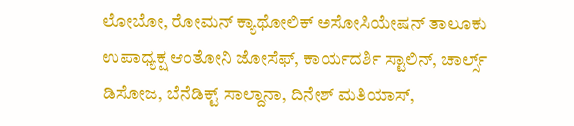ಲೋಬೋ, ರೋಮನ್ ಕ್ಯಾಥೋಲಿಕ್ ಅಸೋಸಿಯೇಷನ್ ತಾಲೂಕು ಉಪಾಧ್ಯಕ್ಷ ಆಂತೋನಿ ಜೋಸೆಫ್, ಕಾರ್ಯದರ್ಶಿ ಸ್ಟಾಲಿನ್, ಚಾರ್ಲ್ಸ್ ಡಿಸೋಜ, ಬೆನೆಡಿಕ್ಟ್ ಸಾಲ್ದಾನಾ, ದಿನೇಶ್ ಮತಿಯಾಸ್,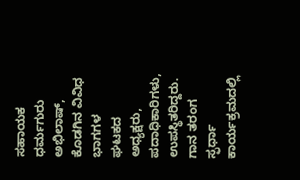ಸಹಾಯಕ ಧರ್ಮಗುರು ಅಭಿಲಾಷ್, ಕೊಡಗಿನ ವಿವಿಧ ಭಾಗಗಳ ಘಟಕದ ಅಧ್ಯಕ್ಷರು, ಪದಾಧಿಕಾರಿಗಳು, ಉಪಸ್ಥಿತರಿದ್ದರು. ಗಾನ ತರಂಗ ಸ್ಫರ್ಧಾ ಕಾರ್ಯಕ್ರಮದಲ್ಲಿ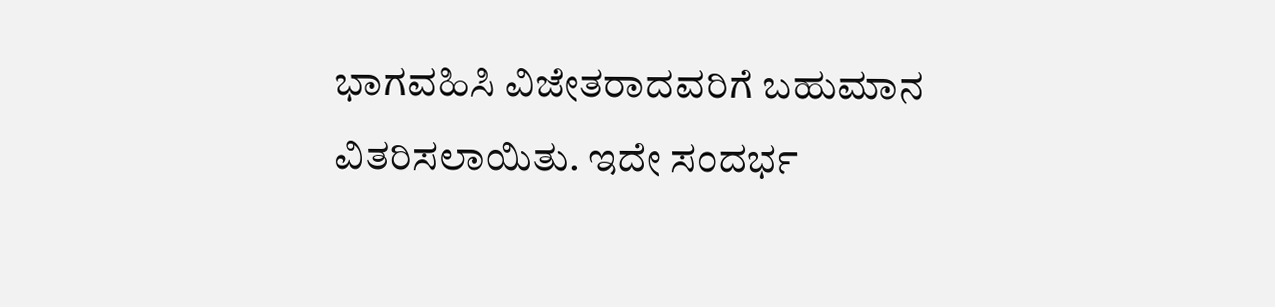ಭಾಗವಹಿಸಿ ವಿಜೇತರಾದವರಿಗೆ ಬಹುಮಾನ ವಿತರಿಸಲಾಯಿತು. ಇದೇ ಸಂದರ್ಭ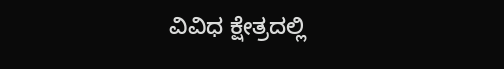ವಿವಿಧ ಕ್ಷೇತ್ರದಲ್ಲಿ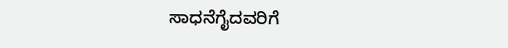ಸಾಧನೆಗೈದವರಿಗೆ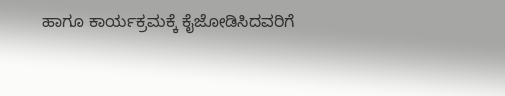ಹಾಗೂ ಕಾರ್ಯಕ್ರಮಕ್ಕೆ ಕೈಜೋಡಿಸಿದವರಿಗೆ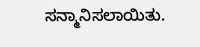ಸನ್ಮಾನಿಸಲಾಯಿತು.